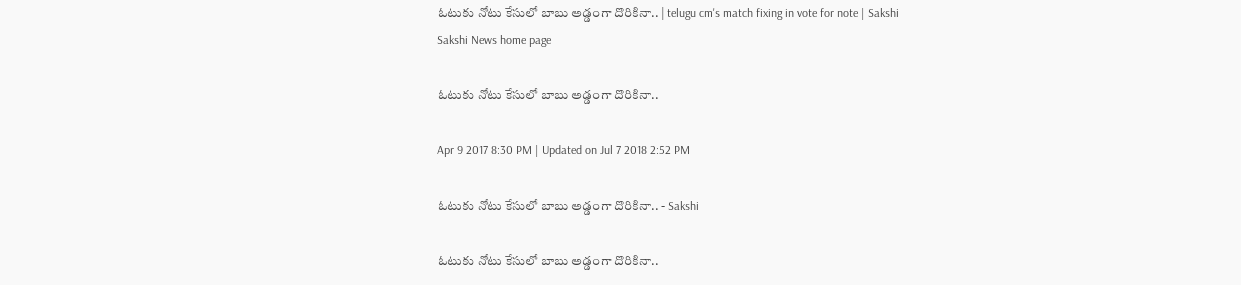ఓటుకు నోటు కేసులో బాబు అడ్డంగా దొరికినా.. | telugu cm's match fixing in vote for note | Sakshi
Sakshi News home page

ఓటుకు నోటు కేసులో బాబు అడ్డంగా దొరికినా..

Apr 9 2017 8:30 PM | Updated on Jul 7 2018 2:52 PM

ఓటుకు నోటు కేసులో బాబు అడ్డంగా దొరికినా.. - Sakshi

ఓటుకు నోటు కేసులో బాబు అడ్డంగా దొరికినా..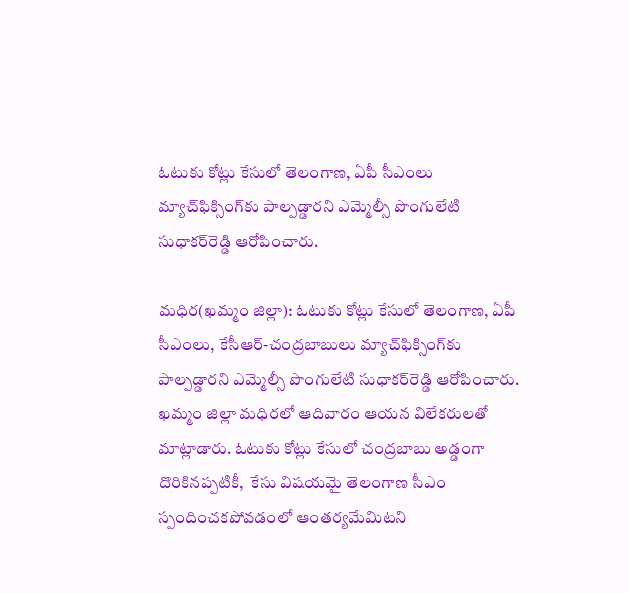ఓటుకు కోట్లు కేసులో తెలంగాణ, ఏపీ సీఎంలు మ్యాచ్‌ఫిక్సింగ్‌కు పాల్పడ్డారని ఎమ్మెల్సీ పొంగులేటి సుధాకర్‌రెడ్డి ఆరోపించారు.

మధిర(ఖమ్మం జిల్లా): ఓటుకు కోట్లు కేసులో తెలంగాణ, ఏపీ సీఎంలు, కేసీఆర్-చంద్రబాబులు మ్యాచ్‌ఫిక్సింగ్‌కు పాల్పడ్డారని ఎమ్మెల్సీ పొంగులేటి సుధాకర్‌రెడ్డి ఆరోపించారు. ఖమ్మం జిల్లా మధిరలో ఆదివారం ఆయన విలేకరులతో మాట్లాడారు. ఓటుకు కోట్లు కేసులో చంద్రబాబు అడ్డంగా దొరికినప్పటికీ,  కేసు విషయమై తెలంగాణ సీఎం స్పందించకపోవడంలో ఆంతర్యమేమిటని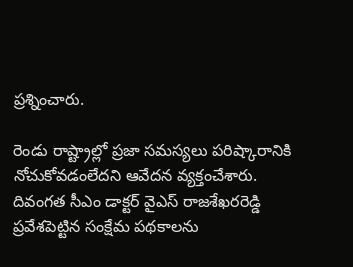ప్రశ్నించారు.

రెండు రాష్ట్రాల్లో ప్రజా సమస్యలు పరిష్కారానికి నోచుకోవడంలేదని ఆవేదన వ్యక్తంచేశారు. దివంగత సీఎం డాక్టర్‌ వైఎస్‌ రాజశేఖరరెడ్డి ప్రవేశపెట్టిన సంక్షేమ పథకాలను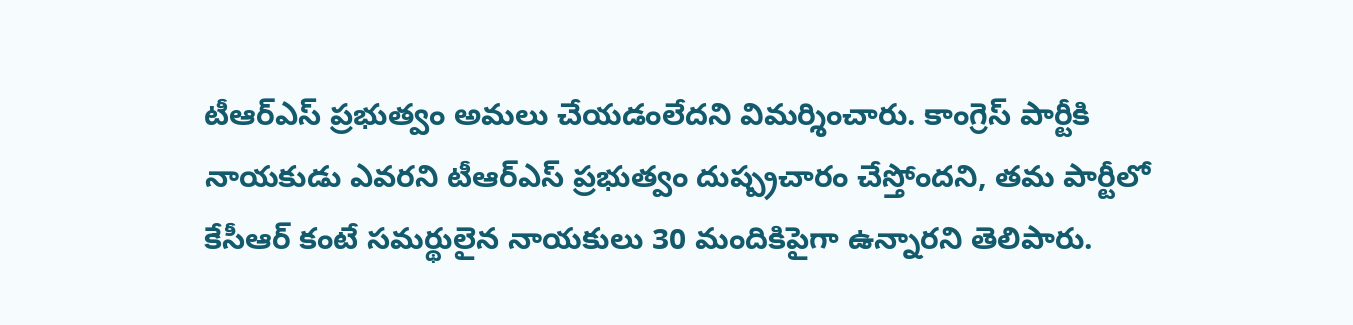టీఆర్‌ఎస్‌ ప్రభుత్వం అమలు చేయడంలేదని విమర్శించారు. కాంగ్రెస్‌ పార్టీకి నాయకుడు ఎవరని టీఆర్‌ఎస్‌ ప్రభుత్వం దుష్ప్రచారం చేస్తోందని, తమ పార్టీలో కేసీఆర్‌ కంటే సమర్థులైన నాయకులు 30 మందికిపైగా ఉన్నారని తెలిపారు.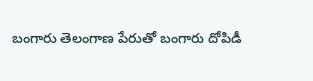బంగారు తెలంగాణ పేరుతో బంగారు దోపిడీ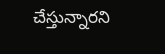చేస్తున్నారని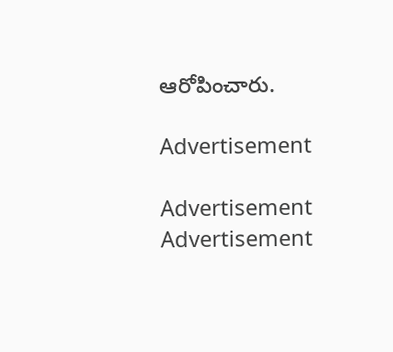ఆరోపించారు.

Advertisement

Advertisement
Advertisement